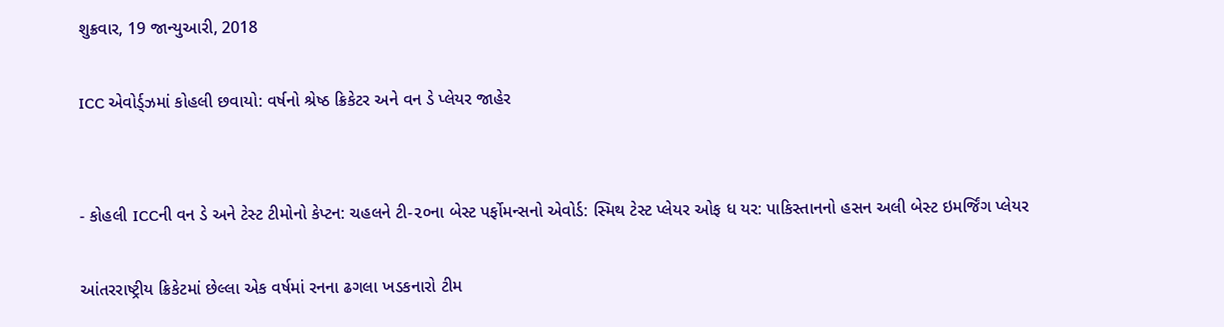શુક્રવાર, 19 જાન્યુઆરી, 2018

ICC એવોર્ડ્ઝમાં કોહલી છવાયો: વર્ષનો શ્રેષ્ઠ ક્રિકેટર અને વન ડે પ્લેયર જાહેર


- કોહલી ICCની વન ડે અને ટેસ્ટ ટીમોનો કેપ્ટન: ચહલને ટી-૨૦ના બેસ્ટ પર્ફોમન્સનો એવોર્ડ: સ્મિથ ટેસ્ટ પ્લેયર ઓફ ધ યર: પાકિસ્તાનનો હસન અલી બેસ્ટ ઇમર્જિંગ પ્લેયર

આંતરરાષ્ટ્રીય ક્રિકેટમાં છેલ્લા એક વર્ષમાં રનના ઢગલા ખડકનારો ટીમ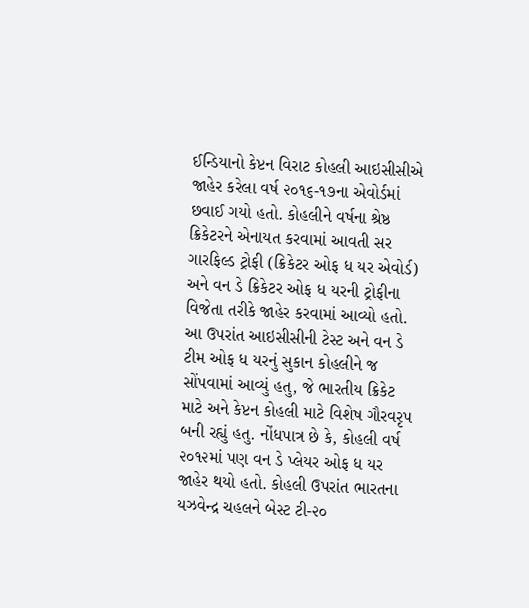ઈન્ડિયાનો કેપ્ટન વિરાટ કોહલી આઇસીસીએ જાહેર કરેલા વર્ષ ૨૦૧૬-૧૭ના એવોર્ડમાં છવાઈ ગયો હતો. કોહલીને વર્ષના શ્રેષ્ઠ ક્રિકેટરને એનાયત કરવામાં આવતી સર ગારફિલ્ડ ટ્રોફી (ક્રિકેટર ઓફ ધ યર એવોર્ડ) અને વન ડે ક્રિકેટર ઓફ ધ યરની ટ્રોફીના વિજેતા તરીકે જાહેર કરવામાં આવ્યો હતો. આ ઉપરાંત આઇસીસીની ટેસ્ટ અને વન ડે ટીમ ઓફ ધ યરનું સુકાન કોહલીને જ સોંપવામાં આવ્યું હતુ, જે ભારતીય ક્રિકેટ માટે અને કેપ્ટન કોહલી માટે વિશેષ ગૌરવરૃપ બની રહ્યું હતુ. નોંધપાત્ર છે કે, કોહલી વર્ષ ૨૦૧૨માં પણ વન ડે પ્લેયર ઓફ ધ યર જાહેર થયો હતો. કોહલી ઉપરાંત ભારતના યઝવેન્દ્ર ચહલને બેસ્ટ ટી-૨૦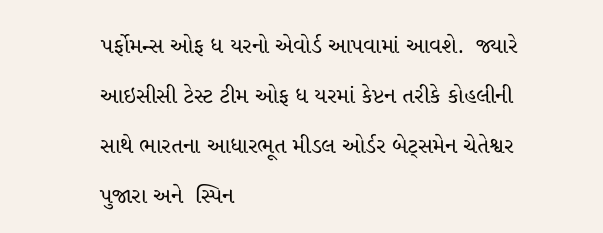પર્ફોમન્સ ઓફ ધ યરનો એવોર્ડ આપવામાં આવશે.  જ્યારે આઇસીસી ટેસ્ટ ટીમ ઓફ ધ યરમાં કેપ્ટન તરીકે કોહલીની સાથે ભારતના આધારભૂત મીડલ ઓર્ડર બેટ્સમેન ચેતેશ્વર પુજારા અને  સ્પિન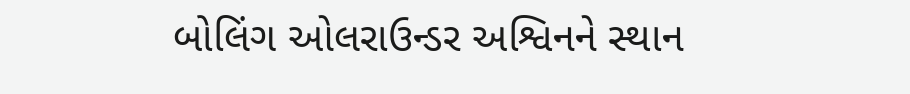બોલિંગ ઓલરાઉન્ડર અશ્વિનને સ્થાન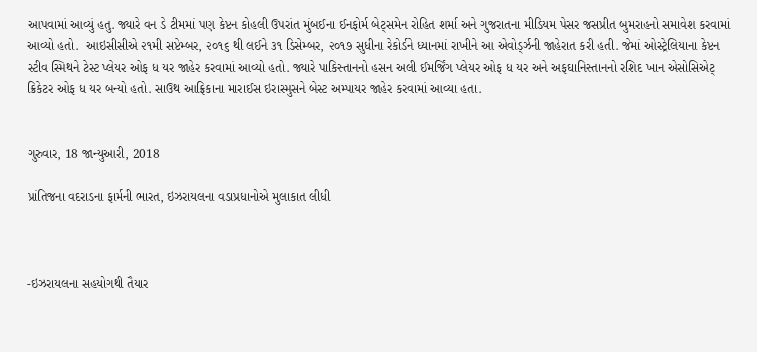આપવામાં આવ્યું હતુ. જ્યારે વન ડે ટીમમાં પણ કેપ્ટન કોહલી ઉપરાંત મુંબઈના ઈનફોર્મ બેટ્સમેન રોહિત શર્મા અને ગુજરાતના મીડિયમ પેસર જસપ્રીત બુમરાહનો સમાવેશ કરવામાં આવ્યો હતો.  આઇસીસીએ ૨૧મી સપ્ટેમ્બર, ૨૦૧૬ થી લઈને ૩૧ ડિસેમ્બર, ૨૦૧૭ સુધીના રેકોર્ડને ધ્યાનમાં રાખીને આ એવોર્ડ્ઝની જાહેરાત કરી હતી. જેમાં ઓસ્ટ્રેલિયાના કેપ્ટન સ્ટીવ સ્મિથને ટેસ્ટ પ્લેયર ઓફ ધ યર જાહેર કરવામાં આવ્યો હતો. જ્યારે પાકિસ્તાનનો હસન અલી ઈમર્જિંગ પ્લેયર ઓફ ધ યર અને અફઘાનિસ્તાનનો રશિદ ખાન એસોસિએટ્ ક્રિકેટર ઓફ ધ યર બન્યો હતો. સાઉથ આફ્રિકાના મારાઈસ ઇરાસ્મુસને બેસ્ટ અમ્પાયર જાહેર કરવામાં આવ્યા હતા.


ગુરુવાર, 18 જાન્યુઆરી, 2018

પ્રાંતિજના વદરાડના ફાર્મની ભારત, ઇઝરાયલના વડાપ્રધાનોએ મુલાકાત લીધી



-ઇઝરાયલના સહયોગથી તૈયાર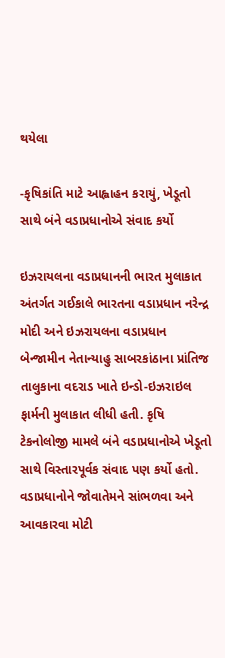થયેલા

-કૃષિકાંતિ માટે આહ્વાહન કરાયું, ખેડૂતો સાથે બંને વડાપ્રધાનોએ સંવાદ કર્યો

ઇઝરાયલના વડાપ્રધાનની ભારત મુલાકાત અંતર્ગત ગઈકાલે ભારતના વડાપ્રધાન નરેન્દ્ર મોદી અને ઇઝરાયલના વડાપ્રધાન બેન્જામીન નેતાન્યાહુ સાબરકાંઠાના પ્રાંતિજ તાલુકાના વદરાડ ખાતે ઇન્ડો-ઇઝરાઇલ ફાર્મની મુલાકાત લીધી હતી. કૃષિ ટેકનોલોજી મામલે બંને વડાપ્રધાનોએ ખેડૂતો સાથે વિસ્તારપૂર્વક સંવાદ પણ કર્યો હતો. વડાપ્રધાનોને જોવાતેમને સાંભળવા અને આવકારવા મોટી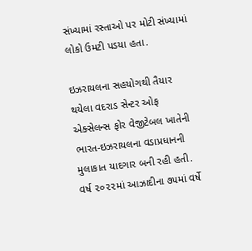સંખ્યામાં રસ્તાઓ પર મોટી સંખ્યામાં લોકો ઉમટી પડયા હતા.

ઇઝરાયલના સહયોગથી તૈયાર થયેલા વદરાડ સેન્ટર ઓફ એક્સેલન્સ ફોર વેજીટેબલ ખાતેની ભારત-ઇઝરાયલના વડાપ્રધાનની મુલાકાત યાદગાર બની રહી હતી. વર્ષ ૨૦૨૨માં આઝાદીના ૭૫માં વર્ષે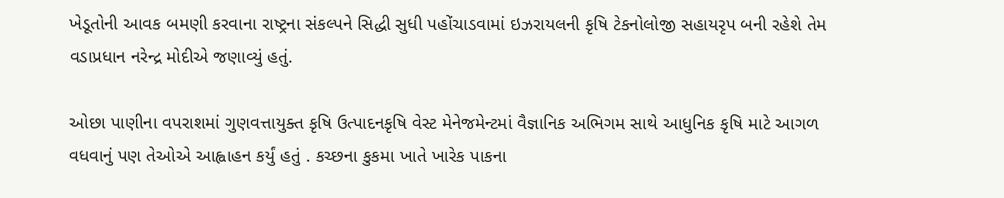ખેડૂતોની આવક બમણી કરવાના રાષ્ટ્રના સંકલ્પને સિદ્ધી સુધી પહોંચાડવામાં ઇઝરાયલની કૃષિ ટેકનોલોજી સહાયરૃપ બની રહેશે તેમ વડાપ્રધાન નરેન્દ્ર મોદીએ જણાવ્યું હતું.

ઓછા પાણીના વપરાશમાં ગુણવત્તાયુક્ત કૃષિ ઉત્પાદનકૃષિ વેસ્ટ મેનેજમેન્ટમાં વૈજ્ઞાનિક અભિગમ સાથે આધુનિક કૃષિ માટે આગળ વધવાનું પણ તેઓએ આહ્વાહન કર્યું હતું . કચ્છના કુકમા ખાતે ખારેક પાકના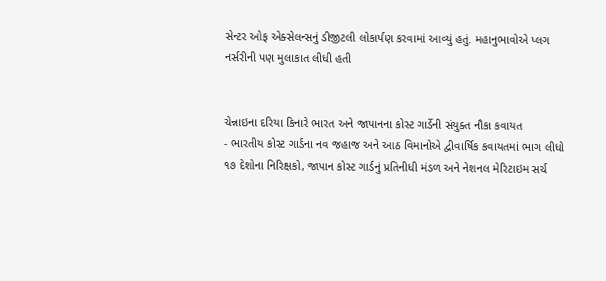સેન્ટર ઓફ એક્સેલન્સનું ડીજીટલી લોકાર્પણ કરવામાં આવ્યું હતું. મહાનુભાવોએ પ્લગ નર્સરીની પણ મુલાકાત લીધી હતી


ચેન્નાઇના દરિયા કિનારે ભારત અને જાપાનના કોસ્ટ ગાર્ડેની સંયુક્ત નૌકા કવાયત
- ભારતીય કોસ્ટ ગાર્ડના નવ જહાજ અને આઠ વિમાનોએ દ્વીવાર્ષિક કવાયતમાં ભાગ લીધો
૧૭ દેશોના નિરિક્ષકો, જાપાન કોસ્ટ ગાર્ડનું પ્રતિનીધી મંડળ અને નેશનલ મેરિટાઇમ સર્ચ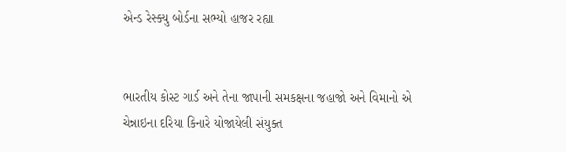એન્ડ રેસ્ક્યુ બોર્ડના સભ્યો હાજર રહ્યા


ભારતીય કોસ્ટ ગાર્ડ અને તેના જાપાની સમકક્ષના જહાજો અને વિમાનો એ ચેન્નાઇના દરિયા કિનારે યોજાયેલી સંયુક્ત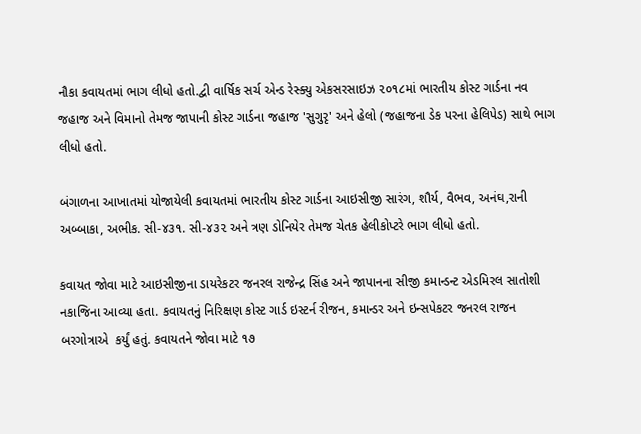નૌકા કવાયતમાં ભાગ લીધો હતો.દ્વી વાર્ષિક સર્ચ એન્ડ રેસ્ક્યુ એકસરસાઇઝ ૨૦૧૮માં ભારતીય કોસ્ટ ગાર્ડના નવ જહાજ અને વિમાનો તેમજ જાપાની કોસ્ટ ગાર્ડના જહાજ 'સુગુરૃ' અને હેલો (જહાજના ડેક પરના હેલિપેડ) સાથે ભાગ લીધો હતો.

બંગાળના આખાતમાં યોજાયેલી કવાયતમાં ભારતીય કોસ્ટ ગાર્ડના આઇસીજી સારંગ, શૌર્ય, વૈભવ, અનંઘ,રાની અબ્બાકા, અભીક. સી-૪૩૧. સી-૪૩૨ અને ત્રણ ડોનિયેર તેમજ ચેતક હેલીકોપ્ટરે ભાગ લીધો હતો.

કવાયત જોવા માટે આઇસીજીના ડાયરેકટર જનરલ રાજેન્દ્ર સિંહ અને જાપાનના સીજી કમાન્ડન્ટ એડમિરલ સાતોશી નકાજિના આવ્યા હતા. કવાયતનું નિરિક્ષણ કોસ્ટ ગાર્ડ ઇસ્ટર્ન રીજન, કમાન્ડર અને ઇન્સપેકટર જનરલ રાજન બરગોત્રાએ  કર્યું હતું. કવાયતને જોવા માટે ૧૭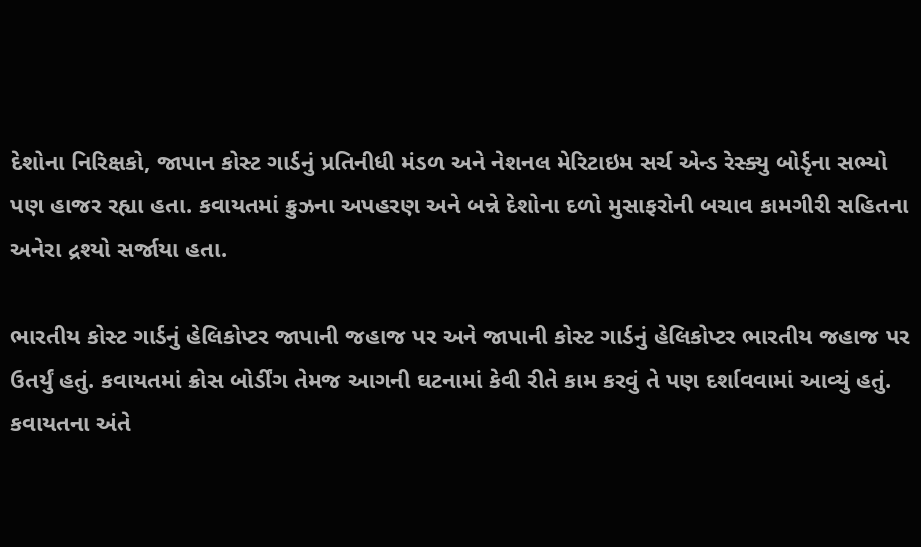દેશોના નિરિક્ષકો, જાપાન કોસ્ટ ગાર્ડનું પ્રતિનીધી મંડળ અને નેશનલ મેરિટાઇમ સર્ચ એન્ડ રેસ્ક્યુ બોર્ડૃના સભ્યો પણ હાજર રહ્યા હતા. કવાયતમાં ક્રુઝના અપહરણ અને બન્ને દેશોના દળો મુસાફરોની બચાવ કામગીરી સહિતના અનેરા દ્રશ્યો સર્જાયા હતા.

ભારતીય કોસ્ટ ગાર્ડનું હેલિકોપ્ટર જાપાની જહાજ પર અને જાપાની કોસ્ટ ગાર્ડનું હેલિકોપ્ટર ભારતીય જહાજ પર ઉતર્યું હતું. કવાયતમાં ક્રોસ બોર્ડીંગ તેમજ આગની ઘટનામાં કેવી રીતે કામ કરવું તે પણ દર્શાવવામાં આવ્યું હતું. કવાયતના અંતે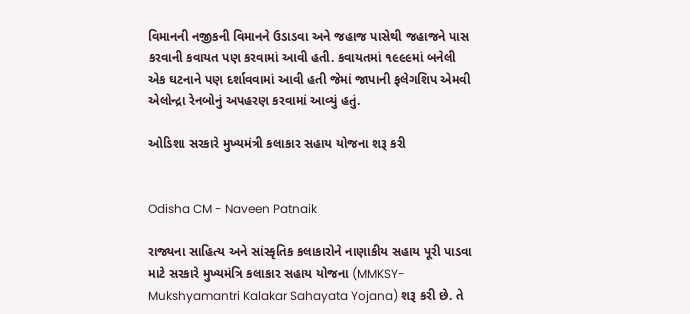વિમાનની નજીકની વિમાનને ઉડાડવા અને જહાજ પાસેથી જહાજને પાસ કરવાની કવાયત પણ કરવામાં આવી હતી. કવાયતમાં ૧૯૯૯માં બનેલી એક ઘટનાને પણ દર્શાવવામાં આવી હતી જેમાં જાપાની ફલેગશિપ એમવી એલોન્દ્રા રેનબોનું અપહરણ કરવામાં આવ્યું હતું.

ઓડિશા સરકારે મુખ્યમંત્રી કલાકાર સહાય યોજના શરૂ કરી


Odisha CM - Naveen Patnaik

રાજ્યના સાહિત્ય અને સાંસ્કૃતિક કલાકારોને નાણાકીય સહાય પૂરી પાડવા માટે સરકારે મુખ્યમંત્રિ કલાકાર સહાય યોજના (MMKSY- Mukshyamantri Kalakar Sahayata Yojana) શરૂ કરી છે. તે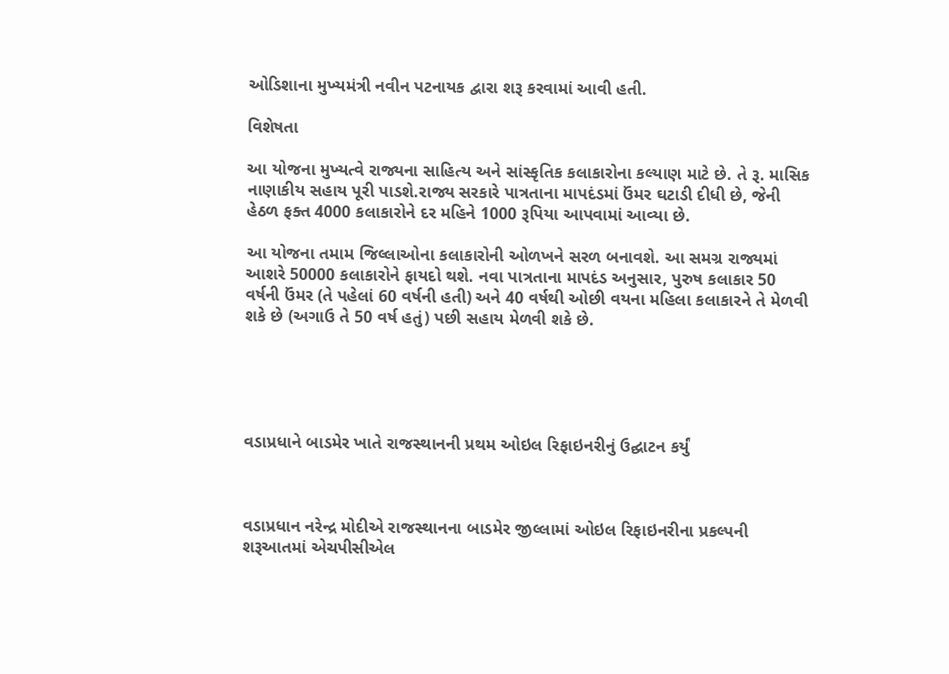ઓડિશાના મુખ્યમંત્રી નવીન પટનાયક દ્વારા શરૂ કરવામાં આવી હતી.

વિશેષતા

આ યોજના મુખ્યત્વે રાજ્યના સાહિત્ય અને સાંસ્કૃતિક કલાકારોના કલ્યાણ માટે છે. તે રૂ. માસિક નાણાકીય સહાય પૂરી પાડશે.રાજ્ય સરકારે પાત્રતાના માપદંડમાં ઉંમર ઘટાડી દીધી છે, જેની હેઠળ ફક્ત 4000 કલાકારોને દર મહિને 1000 રૂપિયા આપવામાં આવ્યા છે.

આ યોજના તમામ જિલ્લાઓના કલાકારોની ઓળખને સરળ બનાવશે. આ સમગ્ર રાજ્યમાં આશરે 50000 કલાકારોને ફાયદો થશે. નવા પાત્રતાના માપદંડ અનુસાર, પુરુષ કલાકાર 50 વર્ષની ઉંમર (તે પહેલાં 60 વર્ષની હતી) અને 40 વર્ષથી ઓછી વયના મહિલા કલાકારને તે મેળવી શકે છે (અગાઉ તે 50 વર્ષ હતું) પછી સહાય મેળવી શકે છે.





વડાપ્રધાને બાડમેર ખાતે રાજસ્થાનની પ્રથમ ઓઇલ રિફાઇનરીનું ઉદ્ઘાટન કર્યું



વડાપ્રધાન નરેન્દ્ર મોદીએ રાજસ્થાનના બાડમેર જીલ્લામાં ઓઇલ રિફાઇનરીના પ્રકલ્પની શરૂઆતમાં એચપીસીએલ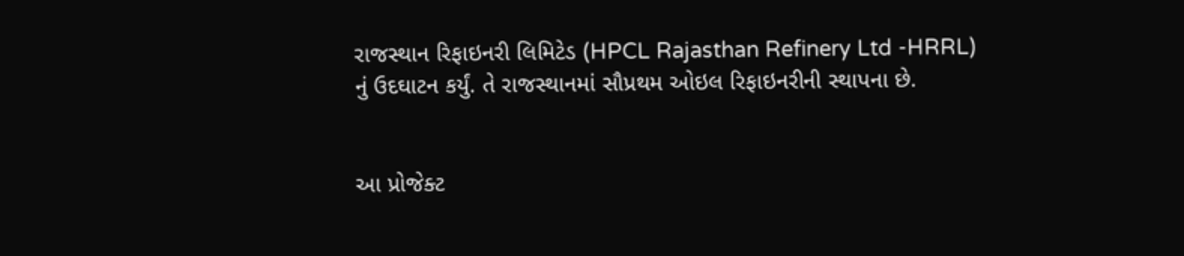રાજસ્થાન રિફાઇનરી લિમિટેડ (HPCL Rajasthan Refinery Ltd -HRRL) નું ઉદઘાટન કર્યું. તે રાજસ્થાનમાં સૌપ્રથમ ઓઇલ રિફાઇનરીની સ્થાપના છે.


આ પ્રોજેક્ટ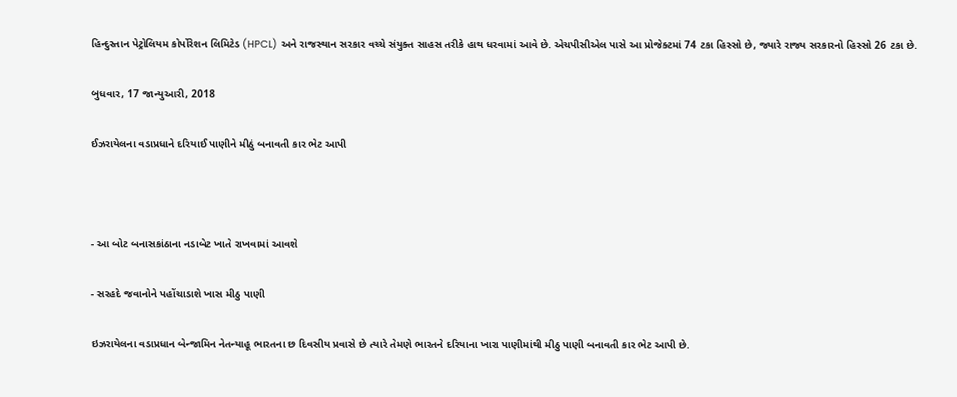હિન્દુસ્તાન પેટ્રોલિયમ કોર્પોરેશન લિમિટેડ (HPCL) અને રાજસ્થાન સરકાર વચ્ચે સંયુક્ત સાહસ તરીકે હાથ ધરવામાં આવે છે. એચપીસીએલ પાસે આ પ્રોજેક્ટમાં 74 ટકા હિસ્સો છે, જ્યારે રાજ્ય સરકારનો હિસ્સો 26 ટકા છે.

બુધવાર, 17 જાન્યુઆરી, 2018

ઈઝરાયેલના વડાપ્રધાને દરિયાઈ પાણીને મીઠું બનાવતી કાર ભેટ આપી



- આ બોટ બનાસકાંઠાના નડાબેટ ખાતે રાખવામાં આવશે

- સરહદે જવાનોને પહોંચાડાશે ખાસ મીઠુ પાણી

ઇઝરાયેલના વડાપ્રધાન બેન્જામિન નેતન્યાહૂ ભારતના છ દિવસીય પ્રવાસે છે ત્યારે તેમણે ભારતને દરિયાના ખારા પાણીમાંથી મીઠુ પાણી બનાવતી કાર ભેટ આપી છે.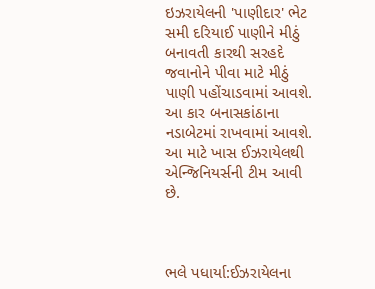ઇઝરાયેલની 'પાણીદાર' ભેટ સમી દરિયાઈ પાણીને મીઠું બનાવતી કારથી સરહદે જવાનોને પીવા માટે મીઠું પાણી પહોંચાડવામાં આવશે. આ કાર બનાસકાંઠાના નડાબેટમાં રાખવામાં આવશે. આ માટે ખાસ ઈઝરાયેલથી એન્જિનિયર્સની ટીમ આવી છે.



ભલે પધાર્યા:ઈઝરાયેલના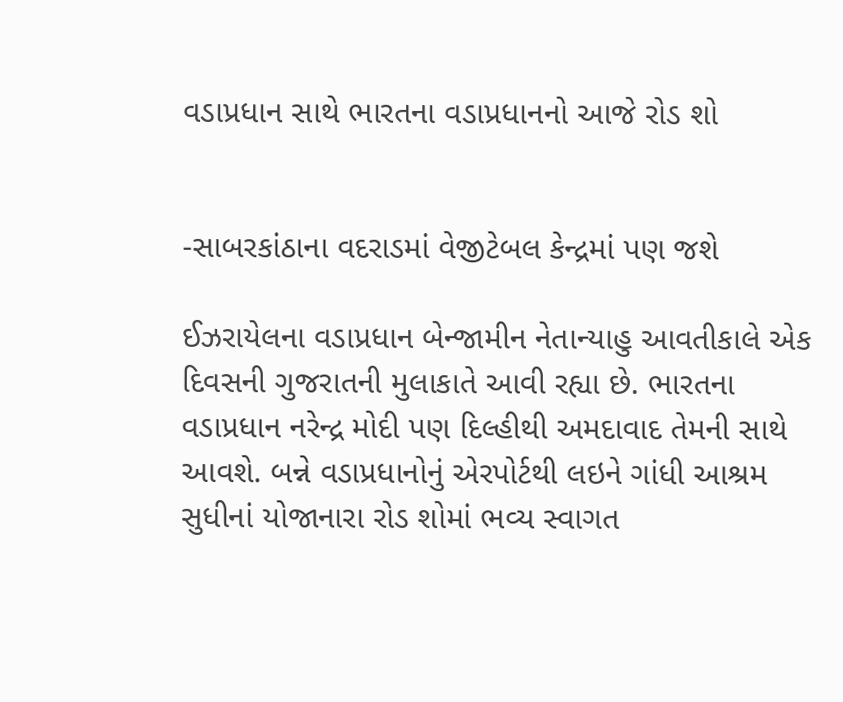વડાપ્રધાન સાથે ભારતના વડાપ્રધાનનો આજે રોડ શો


-સાબરકાંઠાના વદરાડમાં વેજીટેબલ કેન્દ્રમાં પણ જશે

ઈઝરાયેલના વડાપ્રધાન બેન્જામીન નેતાન્યાહુ આવતીકાલે એક દિવસની ગુજરાતની મુલાકાતે આવી રહ્યા છે. ભારતના વડાપ્રધાન નરેન્દ્ર મોદી પણ દિલ્હીથી અમદાવાદ તેમની સાથે આવશે. બન્ને વડાપ્રધાનોનું એરપોર્ટથી લઇને ગાંધી આશ્રમ સુધીનાં યોજાનારા રોડ શોમાં ભવ્ય સ્વાગત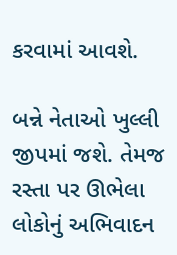કરવામાં આવશે.

બન્ને નેતાઓ ખુલ્લી જીપમાં જશે. તેમજ રસ્તા પર ઊભેલા લોકોનું અભિવાદન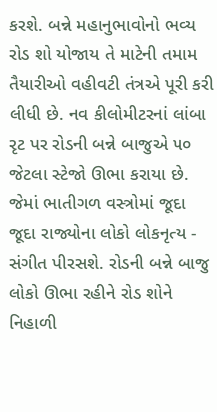કરશે. બન્ને મહાનુભાવોનો ભવ્ય રોડ શો યોજાય તે માટેની તમામ તૈયારીઓ વહીવટી તંત્રએ પૂરી કરી લીધી છે. નવ કીલોમીટરનાં લાંબા રૃટ પર રોડની બન્ને બાજુએ ૫૦ જેટલા સ્ટેજો ઊભા કરાયા છે. જેમાં ભાતીગળ વસ્ત્રોમાં જૂદા જૂદા રાજ્યોના લોકો લોકનૃત્ય - સંગીત પીરસશે. રોડની બન્ને બાજુ લોકો ઊભા રહીને રોડ શોને નિહાળી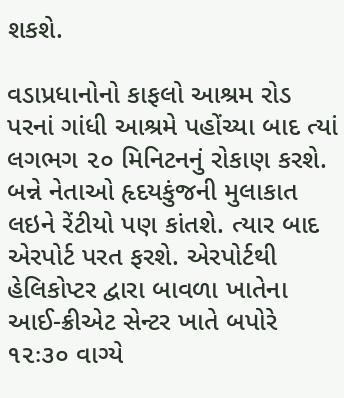શકશે.

વડાપ્રધાનોનો કાફલો આશ્રમ રોડ પરનાં ગાંધી આશ્રમે પહોંચ્યા બાદ ત્યાં લગભગ ૨૦ મિનિટનનું રોકાણ કરશે. બન્ને નેતાઓ હૃદયકુંજની મુલાકાત લઇને રેંટીયો પણ કાંતશે. ત્યાર બાદ એરપોર્ટ પરત ફરશે. એરપોર્ટથી હેલિકોપ્ટર દ્વારા બાવળા ખાતેના આઈ-ક્રીએટ સેન્ટર ખાતે બપોરે ૧૨ઃ૩૦ વાગ્યે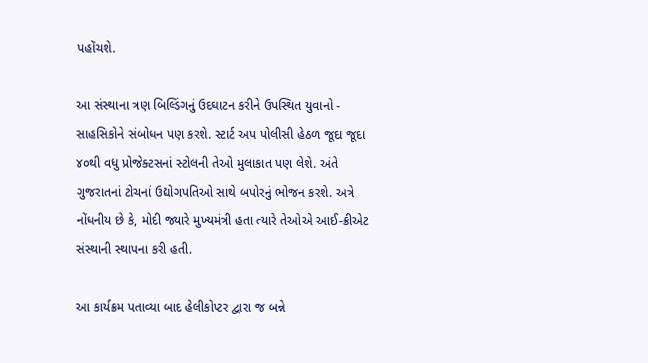પહોંચશે.

આ સંસ્થાના ત્રણ બિલ્ડિંગનું ઉદઘાટન કરીને ઉપસ્થિત યુવાનો - સાહસિકોને સંબોધન પણ કરશે. સ્ટાર્ટ અપ પોલીસી હેઠળ જૂદા જૂદા ૪૦થી વધુ પ્રોજેક્ટસનાં સ્ટોલની તેઓ મુલાકાત પણ લેશે. અંતે ગુજરાતનાં ટોચનાં ઉદ્યોગપતિઓ સાથે બપોરનું ભોજન કરશે. અત્રે નોંધનીય છે કે, મોદી જ્યારે મુખ્યમંત્રી હતા ત્યારે તેઓએ આઈ-ક્રીએટ સંસ્થાની સ્થાપના કરી હતી.

આ કાર્યક્રમ પતાવ્યા બાદ હેલીકોપ્ટર દ્વારા જ બન્ને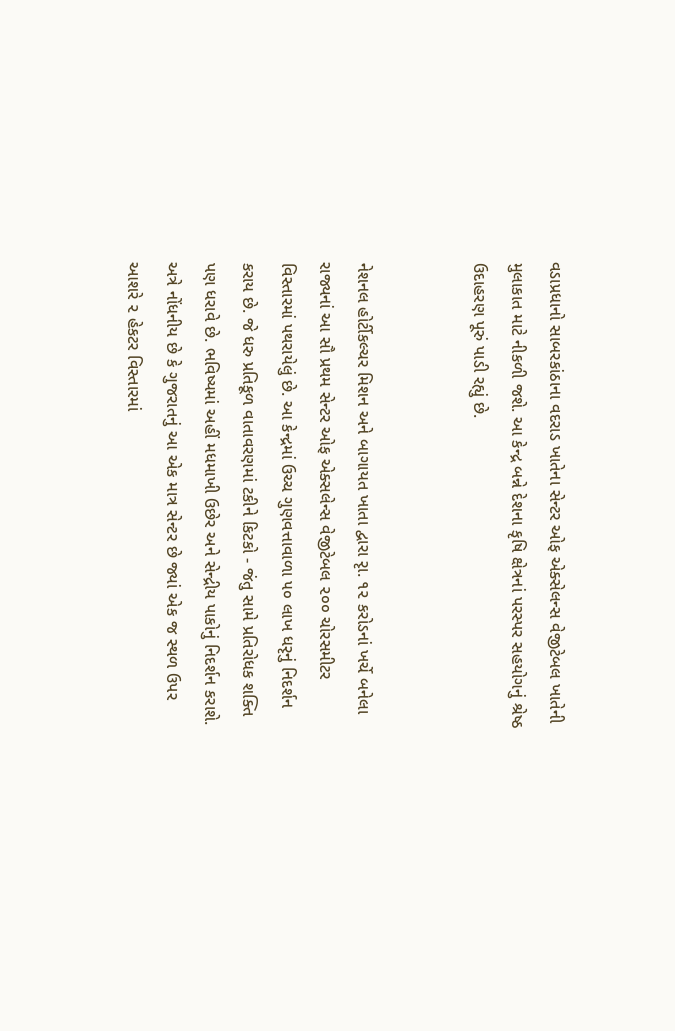વડાપ્રધાનો સાબરકાંઠાના વદરાડ ખાતેના સેન્ટર ઓફ એક્સેલન્સ વેજીટેબલ ખાતેની મુલાકાત માટે નીકળી જશે. આ કેન્દ્ર બન્ને દેશના કૃષિ ક્ષેત્રનાં પરસ્પર સહયોગનું શ્રેષ્ઠ ઉદાહરણ પૂરું પાડી રહ્યું છે.


નેશનલ હોર્ટીકલ્ચર મિશન અને બાગાયત ખાતા દ્વારા રૃા. ૧૨ કરોડનાં ખર્ચે બનેલા રાજ્યનાં આ સૌ પ્રથમ સેન્ટર ઓફ એક્સલેન્સ વેજીટેબલ ૨૦૦ ચોરસમીટર વિસ્તારમાં પથરાયેલું છે. આ કેન્દ્રમાં ઉચ્ચ ગુણવત્તાવાળા ૫૦ લાખ ધરૃનું નિદર્શન કરાય છે. જે ધરુ પ્રતિકૂળ વાતાવરણમાં ટકીને કિટકો - જંતુ સામે પ્રતિરોધક શક્તિ પણ ધરાવે છે. ભવિષ્યમાં અહીં મધમાખી ઉછેર અને સેન્દ્રીય પાકોનું નિદર્શન કરાશે. અત્રે નોંધનીય છે કે ગુજરાતનું આ એક માત્ર સેન્ટર છે જ્યાં એક જ સ્થળ ઉપર આશરે ૨ હેકટર વિસ્તારમાં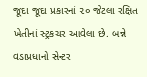જૂદા જૂદા પ્રકારનાં ૨૦ જેટલા રક્ષિત ખેતીનાં સ્ટ્રકચર આવેલા છે. બન્ને વડાપ્રધાનો સેન્ટર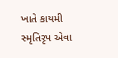ખાતે કાયમી સ્મૃતિરૃપ એવા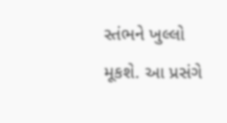સ્તંભને ખુલ્લો મૂકશે. આ પ્રસંગે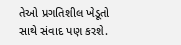તેઓ પ્રગતિશીલ ખેડૂતો સાથે સંવાદ પણ કરશે.